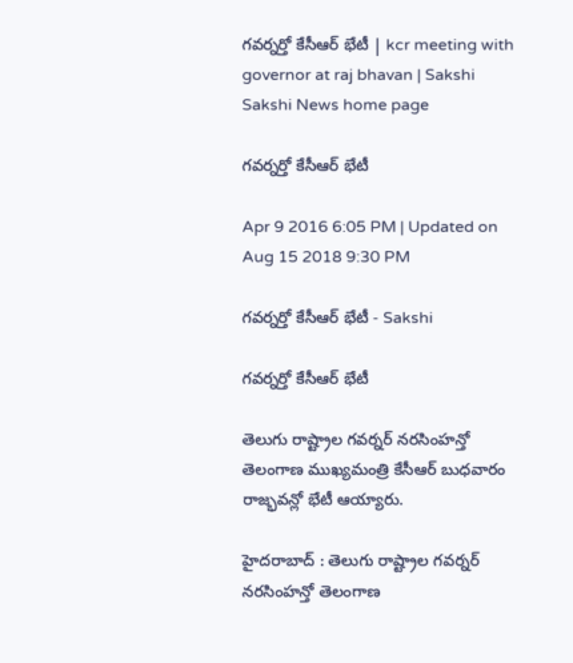గవర్నర్తో కేసీఆర్ భేటీ | kcr meeting with governor at raj bhavan | Sakshi
Sakshi News home page

గవర్నర్తో కేసీఆర్ భేటీ

Apr 9 2016 6:05 PM | Updated on Aug 15 2018 9:30 PM

గవర్నర్తో కేసీఆర్ భేటీ - Sakshi

గవర్నర్తో కేసీఆర్ భేటీ

తెలుగు రాష్ట్రాల గవర్నర్ నరసింహన్తో తెలంగాణ ముఖ్యమంత్రి కేసీఆర్ బుధవారం రాజ్భవన్లో భేటీ ఆయ్యారు.

హైదరాబాద్ : తెలుగు రాష్ట్రాల గవర్నర్ నరసింహన్తో తెలంగాణ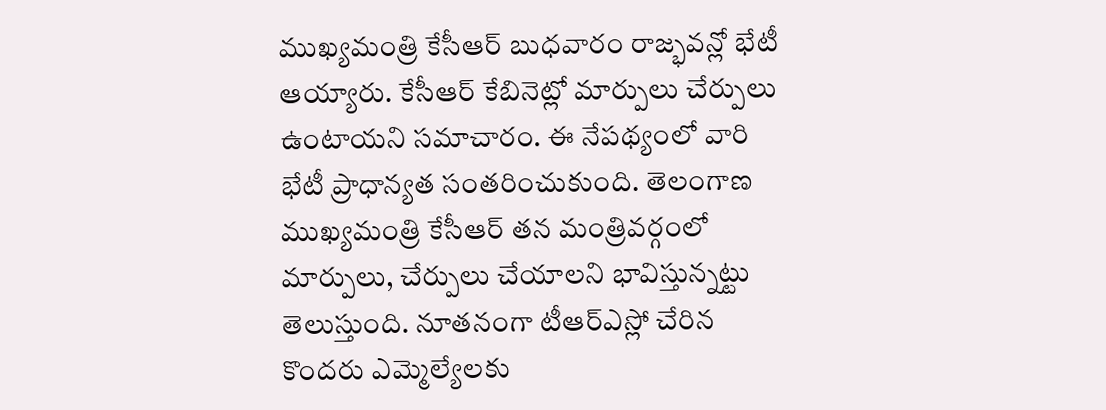ముఖ్యమంత్రి కేసీఆర్ బుధవారం రాజ్భవన్లో భేటీ ఆయ్యారు. కేసీఆర్ కేబినెట్లో మార్పులు చేర్పులు ఉంటాయని సమాచారం. ఈ నేపథ్యంలో వారి భేటీ ప్రాధాన్యత సంతరించుకుంది. తెలంగాణ ముఖ్యమంత్రి కేసీఆర్ తన మంత్రివర్గంలో మార్పులు, చేర్పులు చేయాలని భావిస్తున్నట్టు తెలుస్తుంది. నూతనంగా టీఆర్ఎస్లో చేరిన కొందరు ఎమ్మెల్యేలకు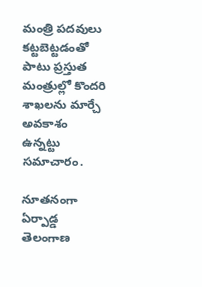మంత్రి పదవులు కట్టబెట్టడంతో పాటు ప్రస్తుత మంత్రుల్లో కొందరి శాఖలను మార్చే అవకాశం ఉన్నట్టు సమాచారం.

నూతనంగా ఏర్పాడ్డ తెలంగాణ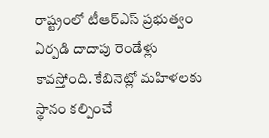రాష్ట్రంలో టీఆర్ఎస్ ప్రభుత్వం ఏర్పడి దాదాపు రెండేళ్లు కావస్తోంది. కేబినెట్లో మహిళలకు స్థానం కల్పించే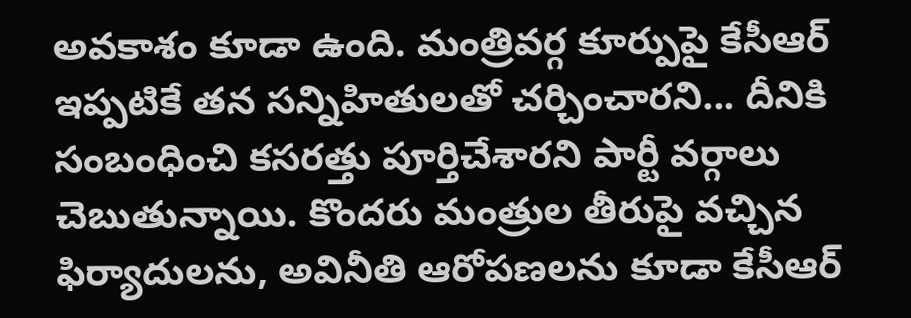అవకాశం కూడా ఉంది. మంత్రివర్గ కూర్పుపై కేసీఆర్ ఇప్పటికే తన సన్నిహితులతో చర్చించారని... దీనికి సంబంధించి కసరత్తు పూర్తిచేశారని పార్టీ వర్గాలు చెబుతున్నాయి. కొందరు మంత్రుల తీరుపై వచ్చిన ఫిర్యాదులను, అవినీతి ఆరోపణలను కూడా కేసీఆర్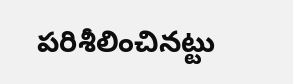పరిశీలించినట్టు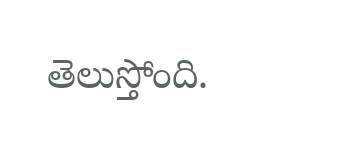తెలుస్తోంది.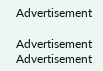Advertisement

Advertisement
Advertisement